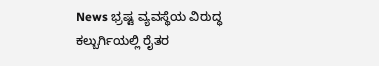News ಭ್ರಷ್ಟ ವ್ಯವಸ್ಥೆಯ ವಿರುದ್ಧ ಕಲ್ಬುರ್ಗಿಯಲ್ಲಿ ರೈತರ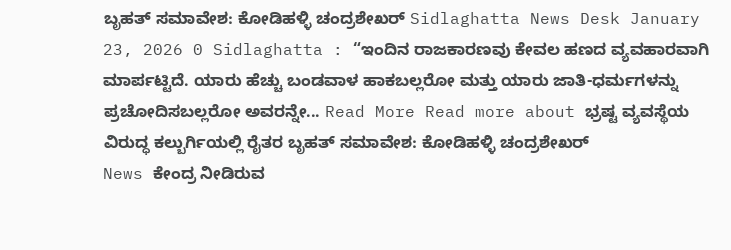ಬೃಹತ್ ಸಮಾವೇಶ: ಕೋಡಿಹಳ್ಳಿ ಚಂದ್ರಶೇಖರ್ Sidlaghatta News Desk January 23, 2026 0 Sidlaghatta : “ಇಂದಿನ ರಾಜಕಾರಣವು ಕೇವಲ ಹಣದ ವ್ಯವಹಾರವಾಗಿ ಮಾರ್ಪಟ್ಟಿದೆ. ಯಾರು ಹೆಚ್ಚು ಬಂಡವಾಳ ಹಾಕಬಲ್ಲರೋ ಮತ್ತು ಯಾರು ಜಾತಿ-ಧರ್ಮಗಳನ್ನು ಪ್ರಚೋದಿಸಬಲ್ಲರೋ ಅವರನ್ನೇ... Read More Read more about ಭ್ರಷ್ಟ ವ್ಯವಸ್ಥೆಯ ವಿರುದ್ಧ ಕಲ್ಬುರ್ಗಿಯಲ್ಲಿ ರೈತರ ಬೃಹತ್ ಸಮಾವೇಶ: ಕೋಡಿಹಳ್ಳಿ ಚಂದ್ರಶೇಖರ್
News ಕೇಂದ್ರ ನೀಡಿರುವ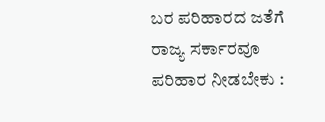ಬರ ಪರಿಹಾರದ ಜತೆಗೆ ರಾಜ್ಯ ಸರ್ಕಾರವೂ ಪರಿಹಾರ ನೀಡಬೇಕು :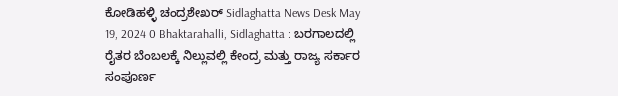ಕೋಡಿಹಳ್ಳಿ ಚಂದ್ರಶೇಖರ್ Sidlaghatta News Desk May 19, 2024 0 Bhaktarahalli, Sidlaghatta : ಬರಗಾಲದಲ್ಲಿ ರೈತರ ಬೆಂಬಲಕ್ಕೆ ನಿಲ್ಲುವಲ್ಲಿ ಕೇಂದ್ರ ಮತ್ತು ರಾಜ್ಯ ಸರ್ಕಾರ ಸಂಪೂರ್ಣ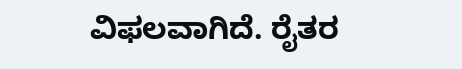ವಿಫಲವಾಗಿದೆ. ರೈತರ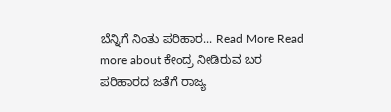ಬೆನ್ನಿಗೆ ನಿಂತು ಪರಿಹಾರ... Read More Read more about ಕೇಂದ್ರ ನೀಡಿರುವ ಬರ ಪರಿಹಾರದ ಜತೆಗೆ ರಾಜ್ಯ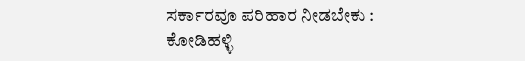ಸರ್ಕಾರವೂ ಪರಿಹಾರ ನೀಡಬೇಕು : ಕೋಡಿಹಳ್ಳಿ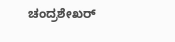ಚಂದ್ರಶೇಖರ್